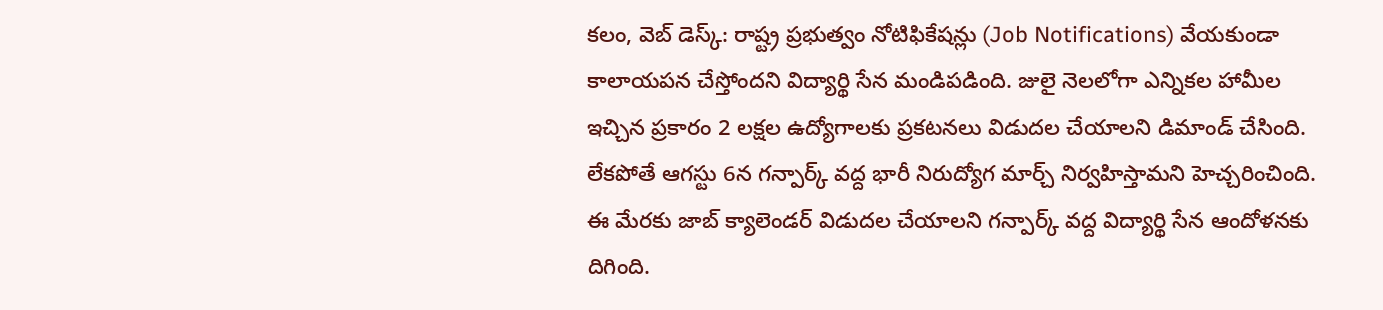కలం, వెబ్ డెస్క్: రాష్ట్ర ప్రభుత్వం నోటిఫికేషన్లు (Job Notifications) వేయకుండా కాలాయపన చేస్తోందని విద్యార్థి సేన మండిపడింది. జులై నెలలోగా ఎన్నికల హామీల ఇచ్చిన ప్రకారం 2 లక్షల ఉద్యోగాలకు ప్రకటనలు విడుదల చేయాలని డిమాండ్ చేసింది. లేకపోతే ఆగస్టు 6న గన్పార్క్ వద్ద భారీ నిరుద్యోగ మార్చ్ నిర్వహిస్తామని హెచ్చరించింది. ఈ మేరకు జాబ్ క్యాలెండర్ విడుదల చేయాలని గన్పార్క్ వద్ద విద్యార్థి సేన ఆందోళనకు దిగింది.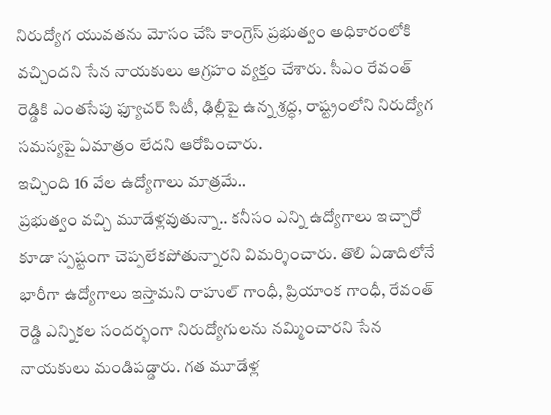నిరుద్యోగ యువతను మోసం చేసి కాంగ్రెస్ ప్రభుత్వం అధికారంలోకి వచ్చిందని సేన నాయకులు ఆగ్రహం వ్యక్తం చేశారు. సీఎం రేవంత్ రెడ్డికి ఎంతసేపు ఫ్యూచర్ సిటీ, ఢిల్లీపై ఉన్న శ్రద్ధ, రాష్ట్రంలోని నిరుద్యోగ సమస్యపై ఏమాత్రం లేదని ఆరోపించారు.
ఇచ్చింది 16 వేల ఉద్యోగాలు మాత్రమే..
ప్రభుత్వం వచ్చి మూడేళ్లవుతున్నా.. కనీసం ఎన్ని ఉద్యోగాలు ఇచ్చారో కూడా స్పష్టంగా చెప్పలేకపోతున్నారని విమర్శించారు. తొలి ఏడాదిలోనే భారీగా ఉద్యోగాలు ఇస్తామని రాహుల్ గాంధీ, ప్రియాంక గాంధీ, రేవంత్ రెడ్డి ఎన్నికల సందర్భంగా నిరుద్యోగులను నమ్మించారని సేన నాయకులు మండిపడ్డారు. గత మూడేళ్ల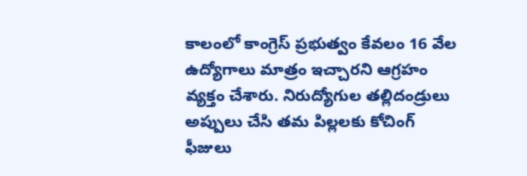కాలంలో కాంగ్రెస్ ప్రభుత్వం కేవలం 16 వేల ఉద్యోగాలు మాత్రం ఇచ్చారని ఆగ్రహం వ్యక్తం చేశారు. నిరుద్యోగుల తల్లిదండ్రులు అప్పులు చేసి తమ పిల్లలకు కోచింగ్ ఫీజులు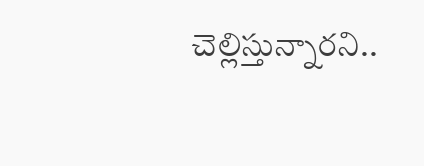చెల్లిస్తున్నారని..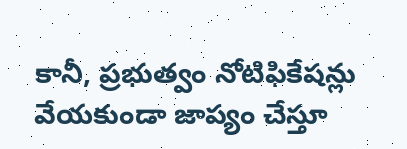కానీ, ప్రభుత్వం నోటిఫికేషన్లు వేయకుండా జాప్యం చేస్తూ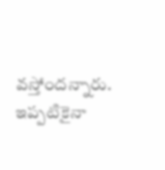వస్తోందన్నారు. ఇప్పటికైనా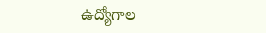ఉద్యోగాల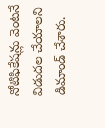నోటిఫికేషన్లు వెంటనే విడుదల చేయాలని డిమాండ్ చేశారు.